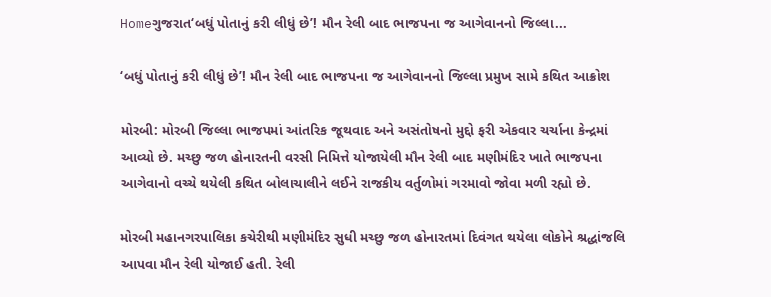Homeગુજરાત‘બધું પોતાનું કરી લીધું છે’! મૌન રેલી બાદ ભાજપના જ આગેવાનનો જિલ્લા...

‘બધું પોતાનું કરી લીધું છે’! મૌન રેલી બાદ ભાજપના જ આગેવાનનો જિલ્લા પ્રમુખ સામે કથિત આક્રોશ

મોરબી: મોરબી જિલ્લા ભાજપમાં આંતરિક જૂથવાદ અને અસંતોષનો મુદ્દો ફરી એકવાર ચર્ચાના કેન્દ્રમાં આવ્યો છે. મચ્છુ જળ હોનારતની વરસી નિમિત્તે યોજાયેલી મૌન રેલી બાદ મણીમંદિર ખાતે ભાજપના આગેવાનો વચ્ચે થયેલી કથિત બોલાચાલીને લઈને રાજકીય વર્તુળોમાં ગરમાવો જોવા મળી રહ્યો છે.

મોરબી મહાનગરપાલિકા કચેરીથી મણીમંદિર સુધી મચ્છુ જળ હોનારતમાં દિવંગત થયેલા લોકોને શ્રદ્ધાંજલિ આપવા મૌન રેલી યોજાઈ હતી. રેલી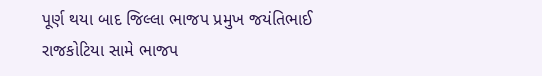પૂર્ણ થયા બાદ જિલ્લા ભાજપ પ્રમુખ જયંતિભાઈ રાજકોટિયા સામે ભાજપ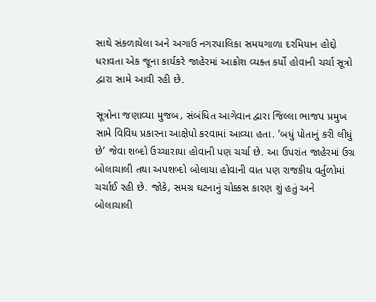સાથે સંકળાયેલા અને અગાઉ નગરપાલિકા સમયગાળા દરમિયાન હોદ્દો ધરાવતા એક જૂના કાર્યકરે જાહેરમાં આક્રોશ વ્યક્ત કર્યો હોવાની ચર્ચા સૂત્રો દ્વારા સામે આવી રહી છે.

સૂત્રોના જણાવ્યા મુજબ, સંબંધિત આગેવાન દ્વારા જિલ્લા ભાજપ પ્રમુખ સામે વિવિધ પ્રકારના આક્ષેપો કરવામાં આવ્યા હતા. ‘બધું પોતાનું કરી લીધું છે’ જેવા શબ્દો ઉચ્ચારાયા હોવાની પણ ચર્ચા છે. આ ઉપરાંત જાહેરમાં ઉગ્ર બોલાચાલી તથા અપશબ્દો બોલાયા હોવાની વાત પણ રાજકીય વર્તુળોમાં ચર્ચાઈ રહી છે. જોકે, સમગ્ર ઘટનાનું ચોક્કસ કારણ શું હતું અને બોલાચાલી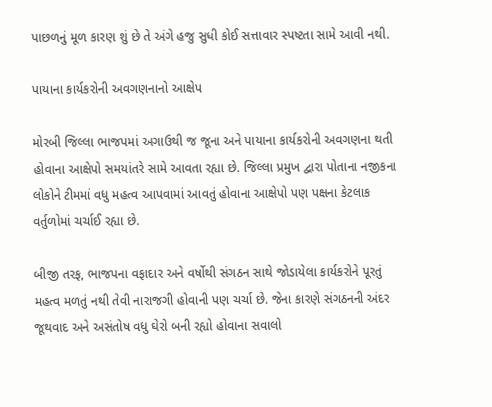પાછળનું મૂળ કારણ શું છે તે અંગે હજુ સુધી કોઈ સત્તાવાર સ્પષ્ટતા સામે આવી નથી.

પાયાના કાર્યકરોની અવગણનાનો આક્ષેપ

મોરબી જિલ્લા ભાજપમાં અગાઉથી જ જૂના અને પાયાના કાર્યકરોની અવગણના થતી હોવાના આક્ષેપો સમયાંતરે સામે આવતા રહ્યા છે. જિલ્લા પ્રમુખ દ્વારા પોતાના નજીકના લોકોને ટીમમાં વધુ મહત્વ આપવામાં આવતું હોવાના આક્ષેપો પણ પક્ષના કેટલાક વર્તુળોમાં ચર્ચાઈ રહ્યા છે.

બીજી તરફ, ભાજપના વફાદાર અને વર્ષોથી સંગઠન સાથે જોડાયેલા કાર્યકરોને પૂરતું મહત્વ મળતું નથી તેવી નારાજગી હોવાની પણ ચર્ચા છે. જેના કારણે સંગઠનની અંદર જૂથવાદ અને અસંતોષ વધુ ઘેરો બની રહ્યો હોવાના સવાલો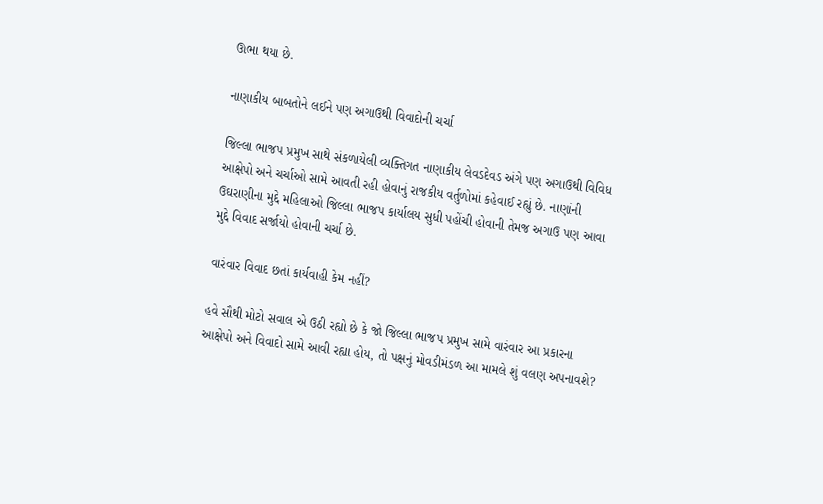ઊભા થયા છે.

નાણાકીય બાબતોને લઈને પણ અગાઉથી વિવાદોની ચર્ચા

જિલ્લા ભાજપ પ્રમુખ સાથે સંકળાયેલી વ્યક્તિગત નાણાકીય લેવડદેવડ અંગે પણ અગાઉથી વિવિધ આક્ષેપો અને ચર્ચાઓ સામે આવતી રહી હોવાનું રાજકીય વર્તુળોમાં કહેવાઈ રહ્યું છે. નાણાંની ઉઘરાણીના મુદ્દે મહિલાઓ જિલ્લા ભાજપ કાર્યાલય સુધી પહોંચી હોવાની તેમજ અગાઉ પણ આવા મુદ્દે વિવાદ સર્જાયો હોવાની ચર્ચા છે.

વારંવાર વિવાદ છતાં કાર્યવાહી કેમ નહીં?

હવે સૌથી મોટો સવાલ એ ઉઠી રહ્યો છે કે જો જિલ્લા ભાજપ પ્રમુખ સામે વારંવાર આ પ્રકારના આક્ષેપો અને વિવાદો સામે આવી રહ્યા હોય, તો પક્ષનું મોવડીમંડળ આ મામલે શું વલણ અપનાવશે?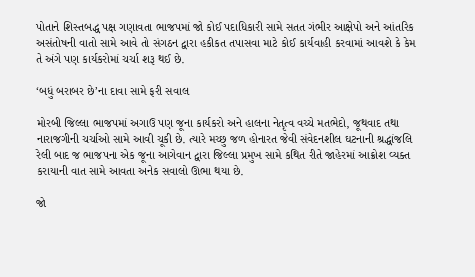પોતાને શિસ્તબદ્ધ પક્ષ ગણાવતા ભાજપમાં જો કોઈ પદાધિકારી સામે સતત ગંભીર આક્ષેપો અને આંતરિક અસંતોષની વાતો સામે આવે તો સંગઠન દ્વારા હકીકત તપાસવા માટે કોઈ કાર્યવાહી કરવામાં આવશે કે કેમ તે અંગે પણ કાર્યકરોમાં ચર્ચા શરૂ થઈ છે.

‘બધું બરાબર છે’ના દાવા સામે ફરી સવાલ

મોરબી જિલ્લા ભાજપમાં અગાઉ પણ જૂના કાર્યકરો અને હાલના નેતૃત્વ વચ્ચે મતભેદો, જૂથવાદ તથા નારાજગીની ચર્ચાઓ સામે આવી ચૂકી છે. ત્યારે મચ્છુ જળ હોનારત જેવી સંવેદનશીલ ઘટનાની શ્રદ્ધાંજલિ રેલી બાદ જ ભાજપના એક જૂના આગેવાન દ્વારા જિલ્લા પ્રમુખ સામે કથિત રીતે જાહેરમાં આક્રોશ વ્યક્ત કરાયાની વાત સામે આવતા અનેક સવાલો ઊભા થયા છે.

જો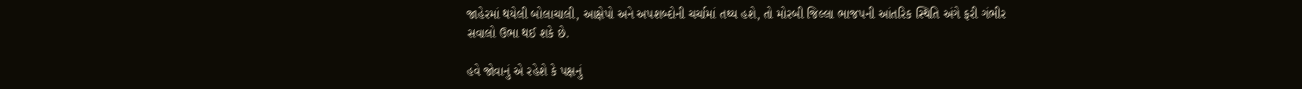જાહેરમાં થયેલી બોલાચાલી, આક્ષેપો અને અપશબ્દોની ચર્ચામાં તથ્ય હશે, તો મોરબી જિલ્લા ભાજપની આંતરિક સ્થિતિ અંગે ફરી ગંભીર સવાલો ઉભા થઈ શકે છે.

હવે જોવાનું એ રહેશે કે પક્ષનું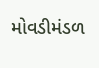મોવડીમંડળ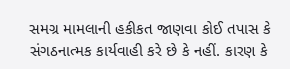સમગ્ર મામલાની હકીકત જાણવા કોઈ તપાસ કે સંગઠનાત્મક કાર્યવાહી કરે છે કે નહીં. કારણ કે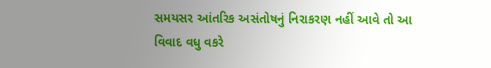સમયસર આંતરિક અસંતોષનું નિરાકરણ નહીં આવે તો આ વિવાદ વધુ વકરે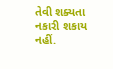તેવી શક્યતા નકારી શકાય નહીં.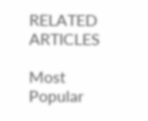RELATED ARTICLES

Most Popular